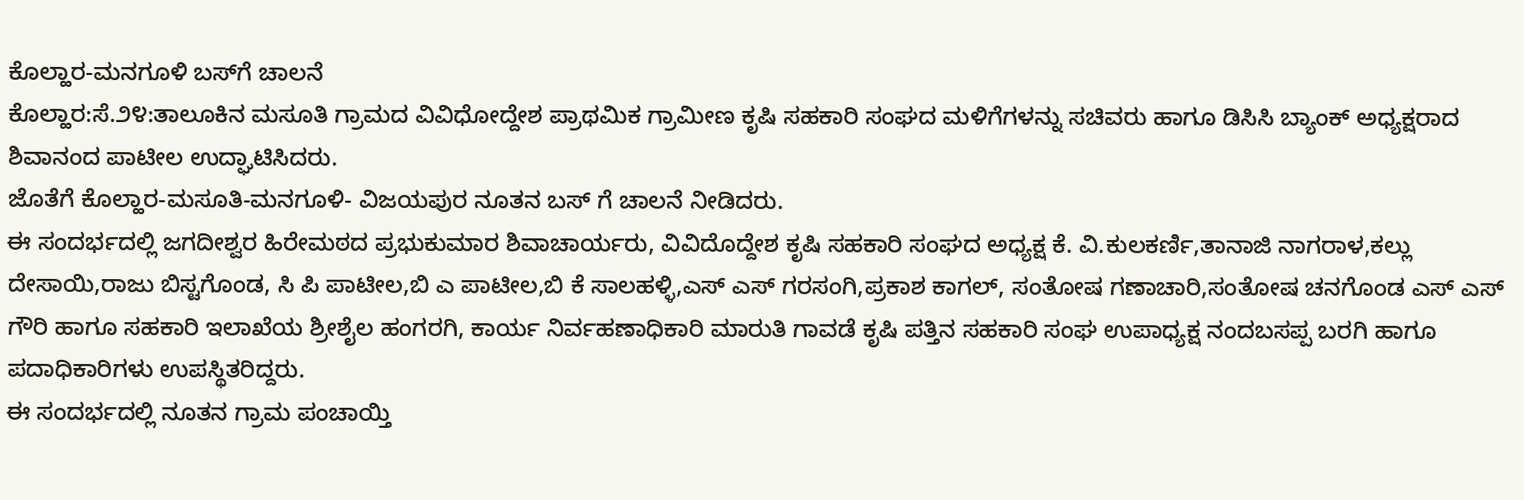ಕೊಲ್ಹಾರ-ಮನಗೂಳಿ ಬಸ್‌ಗೆ ಚಾಲನೆ
ಕೊಲ್ಹಾರ:ಸೆ.೨೪:ತಾಲೂಕಿನ ಮಸೂತಿ ಗ್ರಾಮದ ವಿವಿಧೋದ್ದೇಶ ಪ್ರಾಥಮಿಕ ಗ್ರಾಮೀಣ ಕೃಷಿ ಸಹಕಾರಿ ಸಂಘದ ಮಳಿಗೆಗಳನ್ನು ಸಚಿವರು ಹಾಗೂ ಡಿಸಿಸಿ ಬ್ಯಾಂಕ್ ಅಧ್ಯಕ್ಷರಾದ ಶಿವಾನಂದ ಪಾಟೀಲ ಉದ್ಘಾಟಿಸಿದರು.
ಜೊತೆಗೆ ಕೊಲ್ಹಾರ-ಮಸೂತಿ-ಮನಗೂಳಿ- ವಿಜಯಪುರ ನೂತನ ಬಸ್ ಗೆ ಚಾಲನೆ ನೀಡಿದರು.
ಈ ಸಂದರ್ಭದಲ್ಲಿ ಜಗದೀಶ್ವರ ಹಿರೇಮಠದ ಪ್ರಭುಕುಮಾರ ಶಿವಾಚಾರ್ಯರು, ವಿವಿದೊದ್ದೇಶ ಕೃಷಿ ಸಹಕಾರಿ ಸಂಘದ ಅಧ್ಯಕ್ಷ ಕೆ. ವಿ.ಕುಲಕರ್ಣಿ,ತಾನಾಜಿ ನಾಗರಾಳ,ಕಲ್ಲು ದೇಸಾಯಿ,ರಾಜು ಬಿಸ್ಟಗೊಂಡ, ಸಿ ಪಿ ಪಾಟೀಲ,ಬಿ ಎ ಪಾಟೀಲ,ಬಿ ಕೆ ಸಾಲಹಳ್ಳಿ,ಎಸ್ ಎಸ್ ಗರಸಂಗಿ,ಪ್ರಕಾಶ ಕಾಗಲ್, ಸಂತೋಷ ಗಣಾಚಾರಿ,ಸಂತೋಷ ಚನಗೊಂಡ ಎಸ್ ಎಸ್ ಗೌರಿ ಹಾಗೂ ಸಹಕಾರಿ ಇಲಾಖೆಯ ಶ್ರೀಶೈಲ ಹಂಗರಗಿ, ಕಾರ್ಯ ನಿರ್ವಹಣಾಧಿಕಾರಿ ಮಾರುತಿ ಗಾವಡೆ ಕೃಷಿ ಪತ್ತಿನ ಸಹಕಾರಿ ಸಂಘ ಉಪಾಧ್ಯಕ್ಷ ನಂದಬಸಪ್ಪ ಬರಗಿ ಹಾಗೂ ಪದಾಧಿಕಾರಿಗಳು ಉಪಸ್ಥಿತರಿದ್ದರು.
ಈ ಸಂದರ್ಭದಲ್ಲಿ ನೂತನ ಗ್ರಾಮ ಪಂಚಾಯ್ತಿ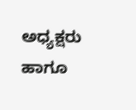ಅಧ್ಯಕ್ಷರು ಹಾಗೂ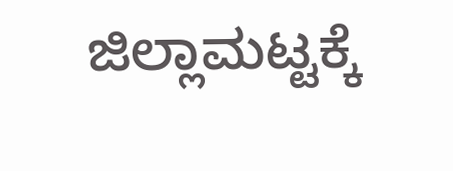ಜಿಲ್ಲಾಮಟ್ಟಕ್ಕೆ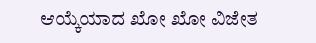ಆಯ್ಕೆಯಾದ ಖೋ ಖೋ ವಿಜೇತ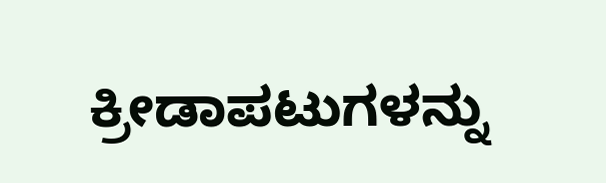ಕ್ರೀಡಾಪಟುಗಳನ್ನು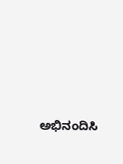ಅಭಿನಂದಿಸಿ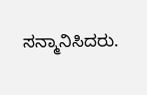ಸನ್ಮಾನಿಸಿದರು.